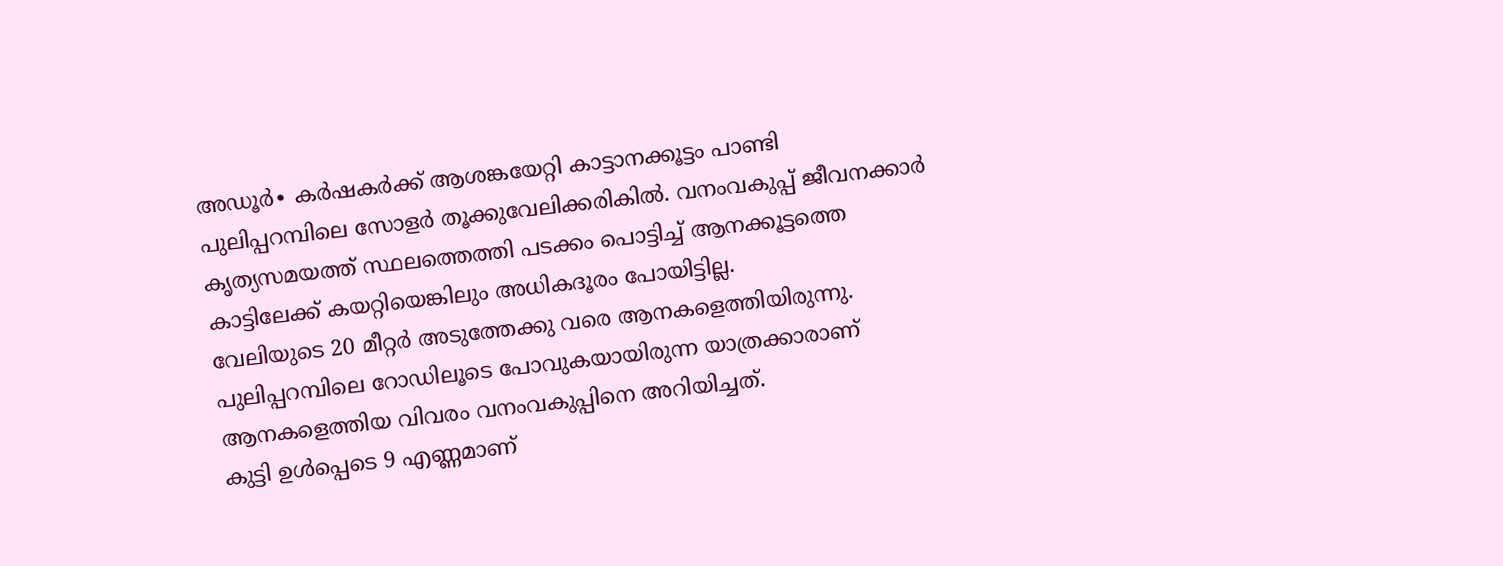അഡൂർ∙ കർഷകർക്ക് ആശങ്കയേറ്റി കാട്ടാനക്കൂട്ടം പാണ്ടി പുലിപ്പറമ്പിലെ സോളർ തൂക്കുവേലിക്കരികിൽ. വനംവകുപ്പ് ജീവനക്കാർ കൃത്യസമയത്ത് സ്ഥലത്തെത്തി പടക്കം പൊട്ടിച്ച് ആനക്കൂട്ടത്തെ കാട്ടിലേക്ക് കയറ്റിയെങ്കിലും അധികദൂരം പോയിട്ടില്ല.
വേലിയുടെ 20 മീറ്റർ അടുത്തേക്കു വരെ ആനകളെത്തിയിരുന്നു. പുലിപ്പറമ്പിലെ റോഡിലൂടെ പോവുകയായിരുന്ന യാത്രക്കാരാണ് ആനകളെത്തിയ വിവരം വനംവകുപ്പിനെ അറിയിച്ചത്.
കുട്ടി ഉൾപ്പെടെ 9 എണ്ണമാണ്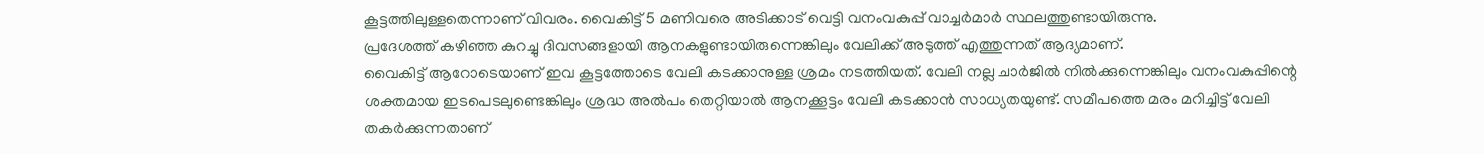കൂട്ടത്തിലുള്ളതെന്നാണ് വിവരം. വൈകിട്ട് 5 മണിവരെ അടിക്കാട് വെട്ടി വനംവകുപ്പ് വാച്ചർമാർ സ്ഥലത്തുണ്ടായിരുന്നു.
പ്രദേശത്ത് കഴിഞ്ഞ കുറച്ചു ദിവസങ്ങളായി ആനകളുണ്ടായിരുന്നെങ്കിലും വേലിക്ക് അടുത്ത് എത്തുന്നത് ആദ്യമാണ്.
വൈകിട്ട് ആറോടെയാണ് ഇവ കൂട്ടത്തോടെ വേലി കടക്കാനുള്ള ശ്രമം നടത്തിയത്. വേലി നല്ല ചാർജിൽ നിൽക്കുന്നെങ്കിലും വനംവകുപ്പിന്റെ ശക്തമായ ഇടപെടലുണ്ടെങ്കിലും ശ്രദ്ധ അൽപം തെറ്റിയാൽ ആനക്കൂട്ടം വേലി കടക്കാൻ സാധ്യതയുണ്ട്. സമീപത്തെ മരം മറിച്ചിട്ട് വേലി തകർക്കുന്നതാണ്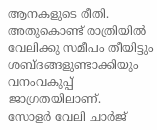ആനകളുടെ രീതി. അതുകൊണ്ട് രാത്രിയിൽ വേലിക്കു സമീപം തീയിട്ടും ശബ്ദങ്ങളുണ്ടാക്കിയും വനംവകുപ്പ് ജാഗ്രതയിലാണ്.
സോളർ വേലി ചാർജ്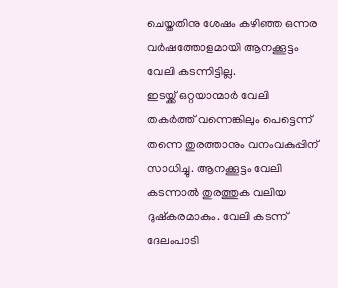ചെയ്തതിനു ശേഷം കഴിഞ്ഞ ഒന്നര വർഷത്തോളമായി ആനക്കൂട്ടം വേലി കടന്നിട്ടില്ല.
ഇടയ്ക്ക് ഒറ്റയാന്മാർ വേലി തകർത്ത് വന്നെങ്കിലും പെട്ടെന്ന് തന്നെ തുരത്താനും വനംവകുപ്പിന് സാധിച്ചു. ആനക്കൂട്ടം വേലി കടന്നാൽ തുരത്തുക വലിയ ദുഷ്കരമാകും. വേലി കടന്ന് ദേലംപാടി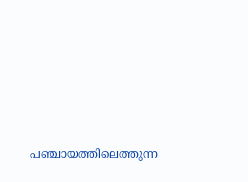പഞ്ചായത്തിലെത്തുന്ന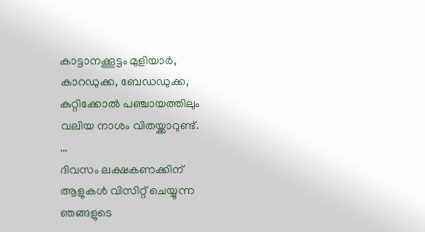കാട്ടാനക്കൂട്ടം മുളിയാർ, കാറഡുക്ക, ബേഡഡുക്ക, കുറ്റിക്കോൽ പഞ്ചായത്തിലും വലിയ നാശം വിതയ്ക്കാറുണ്ട്.
…
ദിവസം ലക്ഷകണക്കിന് ആളുകൾ വിസിറ്റ് ചെയ്യുന്ന ഞങ്ങളുടെ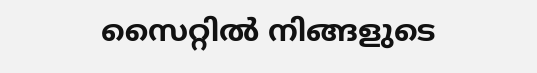സൈറ്റിൽ നിങ്ങളുടെ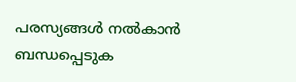പരസ്യങ്ങൾ നൽകാൻ ബന്ധപ്പെടുക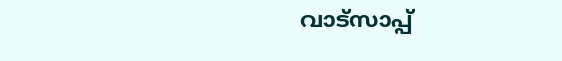വാട്സാപ്പ്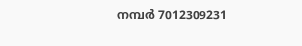നമ്പർ 7012309231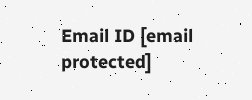Email ID [email protected]